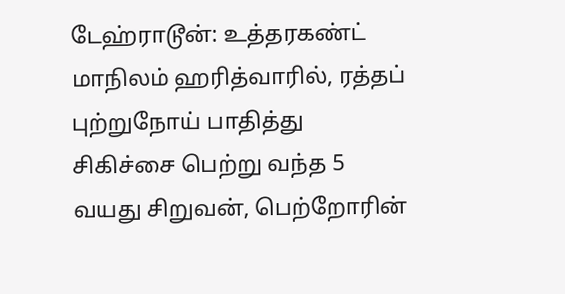டேஹ்ராடூன்: உத்தரகண்ட் மாநிலம் ஹரித்வாரில், ரத்தப் புற்றுநோய் பாதித்து சிகிச்சை பெற்று வந்த 5 வயது சிறுவன், பெற்றோரின்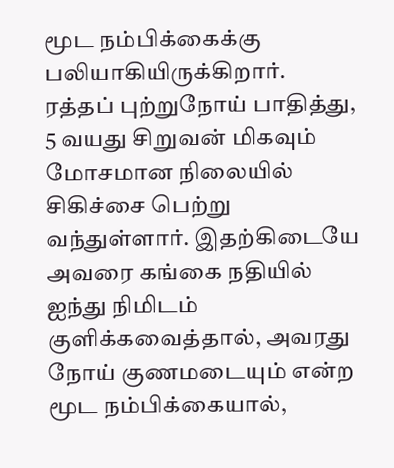மூட நம்பிக்கைக்கு பலியாகியிருக்கிறார்.
ரத்தப் புற்றுநோய் பாதித்து, 5 வயது சிறுவன் மிகவும் மோசமான நிலையில் சிகிச்சை பெற்று வந்துள்ளார். இதற்கிடையே அவரை கங்கை நதியில் ஐந்து நிமிடம் குளிக்கவைத்தால், அவரது நோய் குணமடையும் என்ற மூட நம்பிக்கையால்,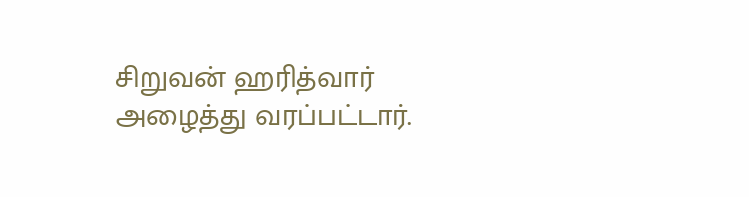சிறுவன் ஹரித்வார் அழைத்து வரப்பட்டார்.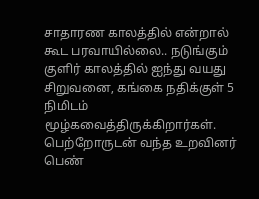சாதாரண காலத்தில் என்றால் கூட பரவாயில்லை.. நடுங்கும் குளிர் காலத்தில் ஐந்து வயது சிறுவனை, கங்கை நதிக்குள் 5 நிமிடம் மூழ்கவைத்திருக்கிறார்கள். பெற்றோருடன் வந்த உறவினர் பெண்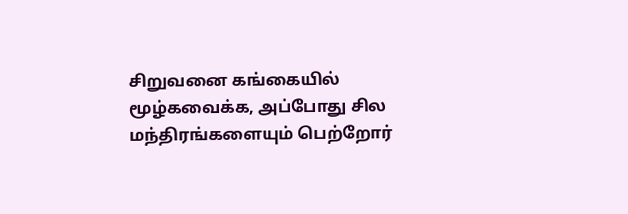சிறுவனை கங்கையில் மூழ்கவைக்க, அப்போது சில மந்திரங்களையும் பெற்றோர்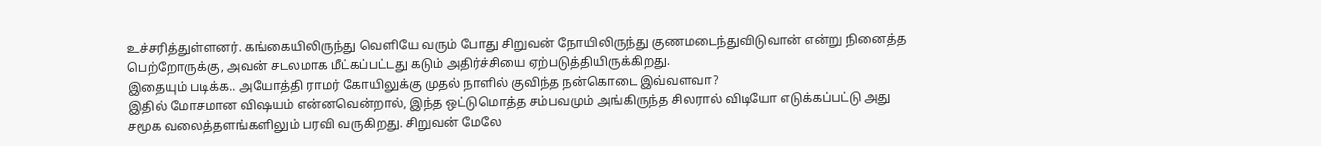உச்சரித்துள்ளனர். கங்கையிலிருந்து வெளியே வரும் போது சிறுவன் நோயிலிருந்து குணமடைந்துவிடுவான் என்று நினைத்த பெற்றோருக்கு, அவன் சடலமாக மீட்கப்பட்டது கடும் அதிர்ச்சியை ஏற்படுத்தியிருக்கிறது.
இதையும் படிக்க.. அயோத்தி ராமர் கோயிலுக்கு முதல் நாளில் குவிந்த நன்கொடை இவ்வளவா?
இதில் மோசமான விஷயம் என்னவென்றால், இந்த ஒட்டுமொத்த சம்பவமும் அங்கிருந்த சிலரால் விடியோ எடுக்கப்பட்டு அது சமூக வலைத்தளங்களிலும் பரவி வருகிறது. சிறுவன் மேலே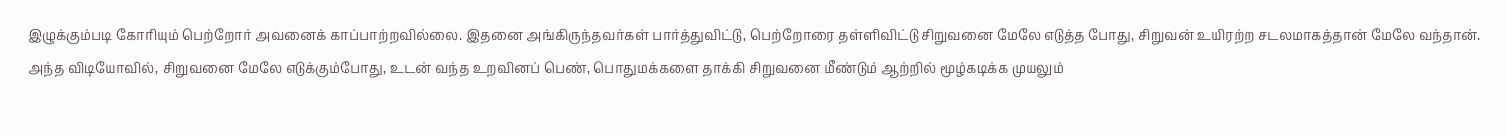இழுக்கும்படி கோரியும் பெற்றோர் அவனைக் காப்பாற்றவில்லை. இதனை அங்கிருந்தவர்கள் பார்த்துவிட்டு, பெற்றோரை தள்ளிவிட்டு சிறுவனை மேலே எடுத்த போது, சிறுவன் உயிரற்ற சடலமாகத்தான் மேலே வந்தான்.
அந்த விடியோவில், சிறுவனை மேலே எடுக்கும்போது, உடன் வந்த உறவினப் பெண், பொதுமக்களை தாக்கி சிறுவனை மீண்டும் ஆற்றில் மூழ்கடிக்க முயலும்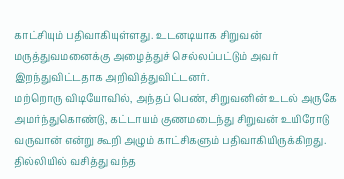காட்சியும் பதிவாகியுள்ளது. உடனடியாக சிறுவன் மருத்துவமனைக்கு அழைத்துச் செல்லப்பட்டும் அவர் இறந்துவிட்டதாக அறிவித்துவிட்டனர்.
மற்றொரு விடியோவில், அந்தப் பெண், சிறுவனின் உடல் அருகே அமர்ந்துகொண்டு, கட்டாயம் குணமடைந்து சிறுவன் உயிரோடு வருவான் என்று கூறி அழும் காட்சிகளும் பதிவாகியிருக்கிறது.
தில்லியில் வசித்து வந்த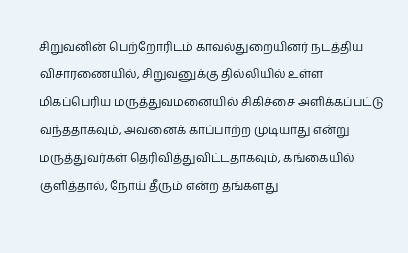சிறுவனின் பெற்றோரிடம் காவல்துறையினர் நடத்திய விசாரணையில், சிறுவனுக்கு தில்லியில் உள்ள மிகப்பெரிய மருத்துவமனையில் சிகிச்சை அளிக்கப்பட்டு வந்ததாகவும், அவனைக் காப்பாற்ற முடியாது என்று மருத்துவர்கள் தெரிவித்துவிட்டதாகவும், கங்கையில் குளித்தால், நோய் தீரும் என்ற தங்களது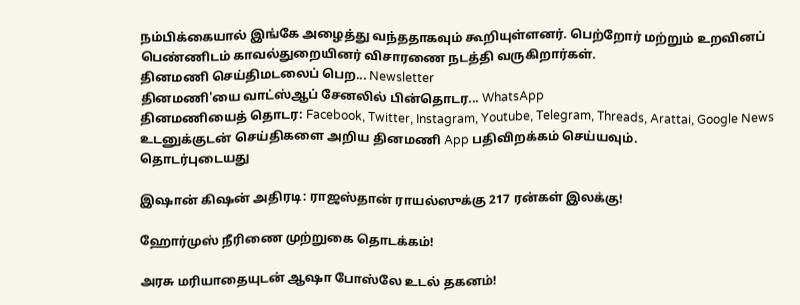நம்பிக்கையால் இங்கே அழைத்து வந்ததாகவும் கூறியுள்ளனர். பெற்றோர் மற்றும் உறவினப் பெண்ணிடம் காவல்துறையினர் விசாரணை நடத்தி வருகிறார்கள்.
தினமணி செய்திமடலைப் பெற... Newsletter
தினமணி'யை வாட்ஸ்ஆப் சேனலில் பின்தொடர... WhatsApp
தினமணியைத் தொடர: Facebook, Twitter, Instagram, Youtube, Telegram, Threads, Arattai, Google News
உடனுக்குடன் செய்திகளை அறிய தினமணி App பதிவிறக்கம் செய்யவும்.
தொடர்புடையது

இஷான் கிஷன் அதிரடி: ராஜஸ்தான் ராயல்ஸுக்கு 217 ரன்கள் இலக்கு!

ஹோர்முஸ் நீரிணை முற்றுகை தொடக்கம்!

அரசு மரியாதையுடன் ஆஷா போஸ்லே உடல் தகனம்!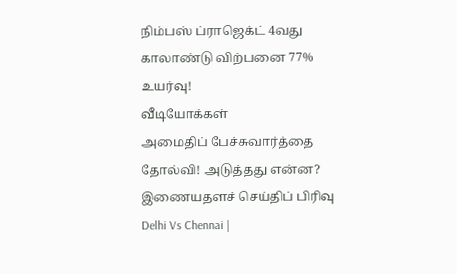நிம்பஸ் ப்ராஜெக்ட் 4வது காலாண்டு விற்பனை 77% உயர்வு!
வீடியோக்கள்
அமைதிப் பேச்சுவார்த்தை தோல்வி! அடுத்தது என்ன?
இணையதளச் செய்திப் பிரிவு
Delhi Vs Chennai |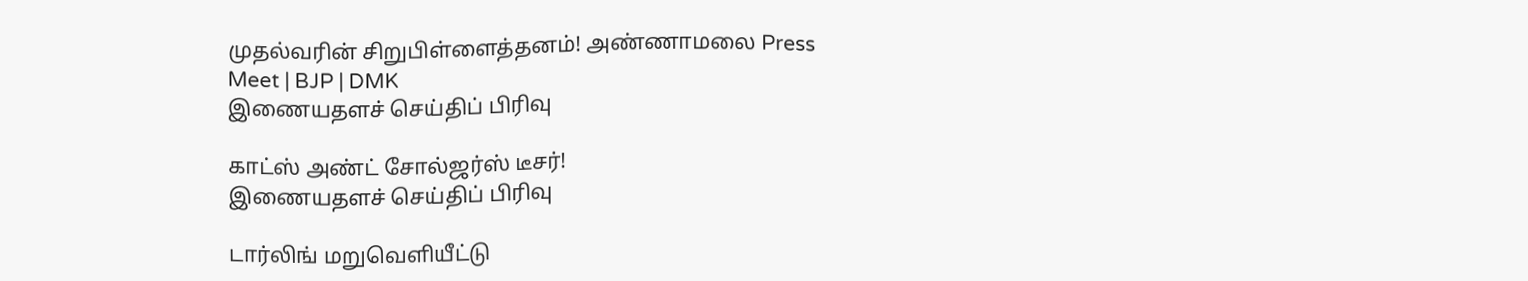முதல்வரின் சிறுபிள்ளைத்தனம்! அண்ணாமலை Press Meet | BJP | DMK
இணையதளச் செய்திப் பிரிவு

காட்ஸ் அண்ட் சோல்ஜர்ஸ் டீசர்!
இணையதளச் செய்திப் பிரிவு

டார்லிங் மறுவெளியீட்டு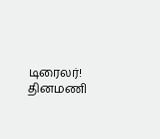டிரைலர்!
தினமணி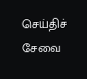செய்திச் சேவை